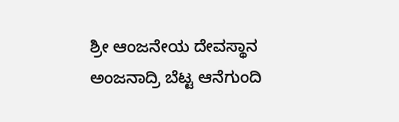ಶ್ರೀ ಆಂಜನೇಯ ದೇವಸ್ಥಾನ ಅಂಜನಾದ್ರಿ ಬೆಟ್ಟ ಆನೆಗುಂದಿ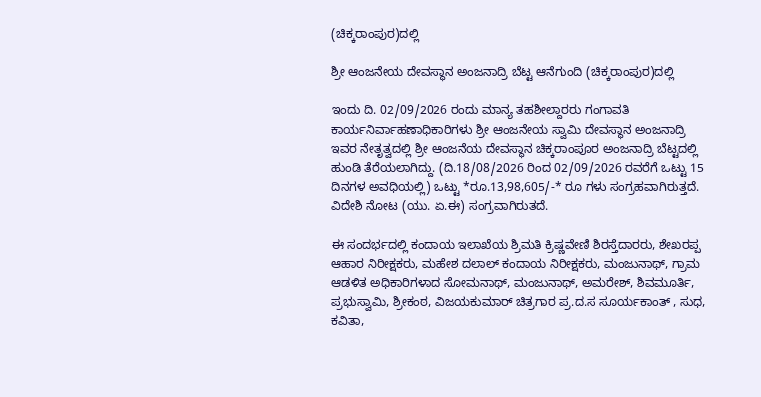(ಚಿಕ್ಕರಾಂಪುರ)ದಲ್ಲಿ

ಶ್ರೀ ಆಂಜನೇಯ ದೇವಸ್ಥಾನ ಅಂಜನಾದ್ರಿ ಬೆಟ್ಟ ಆನೆಗುಂದಿ (ಚಿಕ್ಕರಾಂಪುರ)ದಲ್ಲಿ

ಇಂದು ದಿ. 02/09/2026 ರಂದು ಮಾನ್ಯ ತಹಶೀಲ್ದಾರರು ಗಂಗಾವತಿ ಕಾರ್ಯನಿರ್ವಾಹಣಾಧಿಕಾರಿಗಳು ಶ್ರೀ ಆಂಜನೇಯ ಸ್ವಾಮಿ ದೇವಸ್ಥಾನ ಅಂಜನಾದ್ರಿ ಇವರ ನೇತೃತ್ವದಲ್ಲಿ ಶ್ರೀ ಆಂಜನೆಯ ದೇವಸ್ಥಾನ ಚಿಕ್ಕರಾಂಪೂರ ಅಂಜನಾದ್ರಿ ಬೆಟ್ಟದಲ್ಲಿ ಹುಂಡಿ ತೆರೆಯಲಾಗಿದ್ದು. (ದಿ.18/08/2026 ರಿಂದ 02/09/2026 ರವರೆಗೆ ಒಟ್ಟು 15 ದಿನಗಳ ಅವಧಿಯಲ್ಲಿ) ಒಟ್ಟು *ರೂ.13,98,605/-* ರೂ ಗಳು ಸಂಗ್ರಹವಾಗಿರುತ್ತದೆ. ವಿದೇಶಿ ನೋಟ (ಯು. ಏ.ಈ) ಸಂಗ್ರವಾಗಿರುತದೆ.

ಈ ಸಂದರ್ಭದಲ್ಲಿ ಕಂದಾಯ ಇಲಾಖೆಯ ಶ್ರಿಮತಿ ಕ್ರಿಷ್ಣವೇಣಿ ಶಿರಸ್ತೆದಾರರು, ಶೇಖರಪ್ಪ ಆಹಾರ ನಿರೀಕ್ಷಕರು, ಮಹೇಶ ದಲಾಲ್ ಕಂದಾಯ ನಿರೀಕ್ಷಕರು, ಮಂಜುನಾಥ್, ಗ್ರಾಮ ಆಡಳಿತ ಅಧಿಕಾರಿಗಳಾದ ಸೋಮನಾಥ್, ಮಂಜುನಾಥ್, ಅಮರೇಶ್, ಶಿವಮೂರ್ತಿ, ಪ್ರಭುಸ್ವಾಮಿ, ಶ್ರೀಕಂಠ, ವಿಜಯಕುಮಾರ್ ಚಿತ್ರಗಾರ ಪ್ರ.ದ.ಸ ಸೂರ್ಯಕಾಂತ್ , ಸುಧ, ಕವಿತಾ,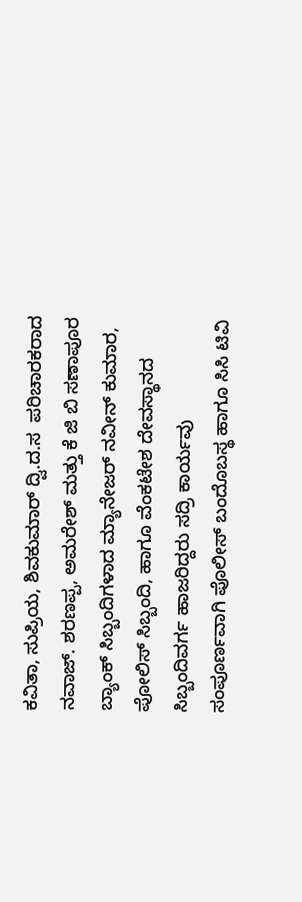ಕವಿತಾ, ಸುಪ್ರಿಯ, ಶಿವಕುಮಾರ್ ದ್ವಿ.ದ.ಸ ‌ ಪರಿಚಾರಕರಾದ ನವಾಜ್. ಶರಣಪ್ಪ, ಅಮರೇಶ್ ಮತ್ತು ಕೆ ಜಿ ಬಿ ಸಣಾಪೂರ ಬ್ಯಾಂಕ್ ಸಿಬ್ಬಂದಿಗಳಾದ ಮ್ಯಾನೇಜರ್ ನವೀನ್ ಕುಮಾರ, ಪೋಲಿಸ್ ಸಿಬ್ಬಂದಿ, ಹಾಗೂ ವೆಂಕಟೇಶ ದೇವಸ್ಥಾನದ ಸಿಬ್ಬಂದಿವರ್ಗ ಹಾಜರಿದ್ದರು ಸದ್ರಿ ಕಾರ್ಯವು ಸಂಪೂರ್ಣವಾಗಿ ಪೊಲೀಸ್ ಬಂದೊಬಸ್ಥ ಹಾಗೂ ಸಿಸಿ ಟಿವಿ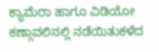ಕ್ಯಾಮೆರಾ ಹಾಗೂ ವಿಡಿಯೋ ಕಣ್ಗಾವಲಿನಲ್ಲಿ ನಡೆಯಿತುಕಳೆದ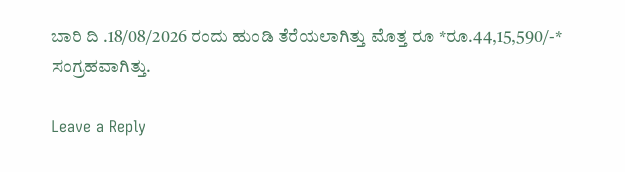ಬಾರಿ ದಿ .18/08/2026 ರಂದು ಹುಂಡಿ ತೆರೆಯಲಾಗಿತ್ತು ಮೊತ್ತ ರೂ *ರೂ.44,15,590/-* ಸಂಗ್ರಹವಾಗಿತ್ತು.

Leave a Reply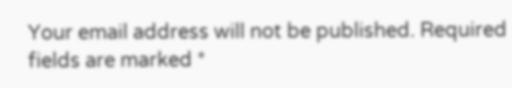Your email address will not be published. Required fields are marked *